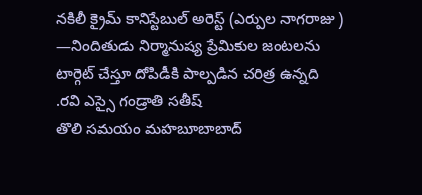నకిలీ క్రైమ్ కానిస్టేబుల్ అరెస్ట్ (ఎర్పుల నాగరాజు )
—నిందితుడు నిర్మానుష్య ప్రేమికుల జంటలను టార్గెట్ చేస్తూ దోపిడీకి పాల్పడిన చరిత్ర ఉన్నది
.రవి ఎస్సై గండ్రాతి సతీష్
తొలి సమయం మహబూబాబాద్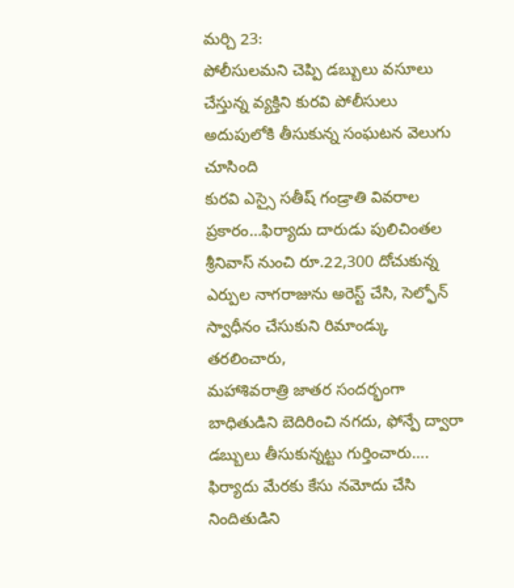మర్చి 23:
పోలీసులమని చెప్పి డబ్బులు వసూలు చేస్తున్న వ్యక్తిని కురవి పోలీసులు అదుపులోకి తీసుకున్న సంఘటన వెలుగు చూసింది
కురవి ఎస్సై సతీష్ గండ్రాతి వివరాల ప్రకారం…ఫిర్యాదు దారుడు పులిచింతల శ్రీనివాస్ నుంచి రూ.22,300 దోచుకున్న ఎర్పుల నాగరాజును అరెస్ట్ చేసి, సెల్ఫోన్ స్వాధీనం చేసుకుని రిమాండ్కు తరలించారు,
మహాశివరాత్రి జాతర సందర్భంగా బాధితుడిని బెదిరించి నగదు, ఫోన్పే ద్వారా డబ్బులు తీసుకున్నట్టు గుర్తించారు….
ఫిర్యాదు మేరకు కేసు నమోదు చేసి నిందితుడిని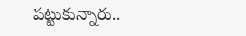పట్టుకున్నారు..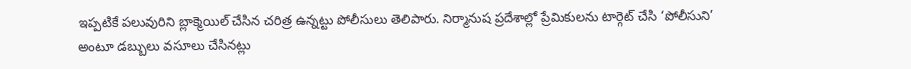ఇప్పటికే పలువురిని బ్లాక్మెయిల్ చేసిన చరిత్ర ఉన్నట్టు పోలీసులు తెలిపారు. నిర్మానుష ప్రదేశాల్లో ప్రేమికులను టార్గెట్ చేసి ‘పోలీసుని’ అంటూ డబ్బులు వసూలు చేసినట్లు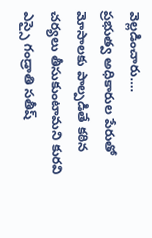వెల్లడించారు….
ప్రభుత్వ అధికారుల పేరుతో మోసాలకు పాల్పడితే కఠిన చర్యలు తీసుకుంటామని కురవి ఎస్సై గండ్రాతి సతీష్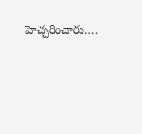హెచ్చరించారు….